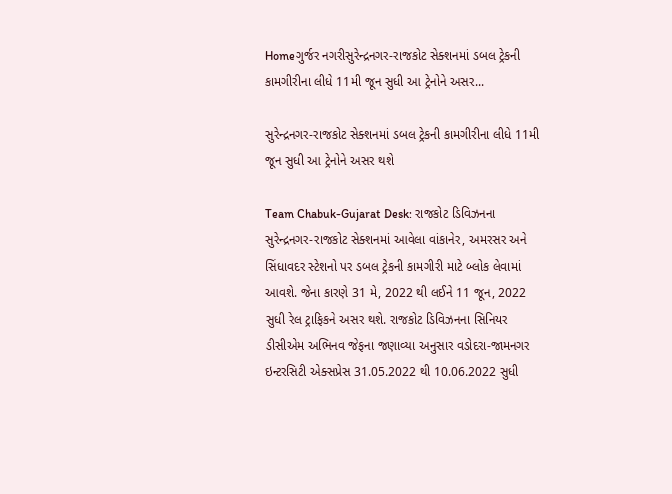Homeગુર્જર નગરીસુરેન્દ્રનગર-રાજકોટ સેક્શનમાં ડબલ ટ્રેકની કામગીરીના લીધે 11મી જૂન સુધી આ ટ્રેનોને અસર...

સુરેન્દ્રનગર-રાજકોટ સેક્શનમાં ડબલ ટ્રેકની કામગીરીના લીધે 11મી જૂન સુધી આ ટ્રેનોને અસર થશે

Team Chabuk-Gujarat Desk: રાજકોટ ડિવિઝનના સુરેન્દ્રનગર-રાજકોટ સેક્શનમાં આવેલા વાંકાનેર, અમરસર અને સિંધાવદર સ્ટેશનો પર ડબલ ટ્રેકની કામગીરી માટે બ્લોક લેવામાં આવશે. જેના કારણે 31 મે, 2022 થી લઈને 11 જૂન, 2022 સુધી રેલ ટ્રાફિકને અસર થશે. રાજકોટ ડિવિઝનના સિનિયર ડીસીએમ અભિનવ જેફના જણાવ્યા અનુસાર વડોદરા-જામનગર ઇન્ટરસિટી એક્સપ્રેસ 31.05.2022 થી 10.06.2022 સુધી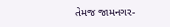તેમજ જામનગર-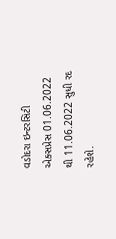વડોદરા ઇન્ટરસિટી એક્સપ્રેસ 01.06.2022 થી 11.06.2022 સુધી રદ રહેશે.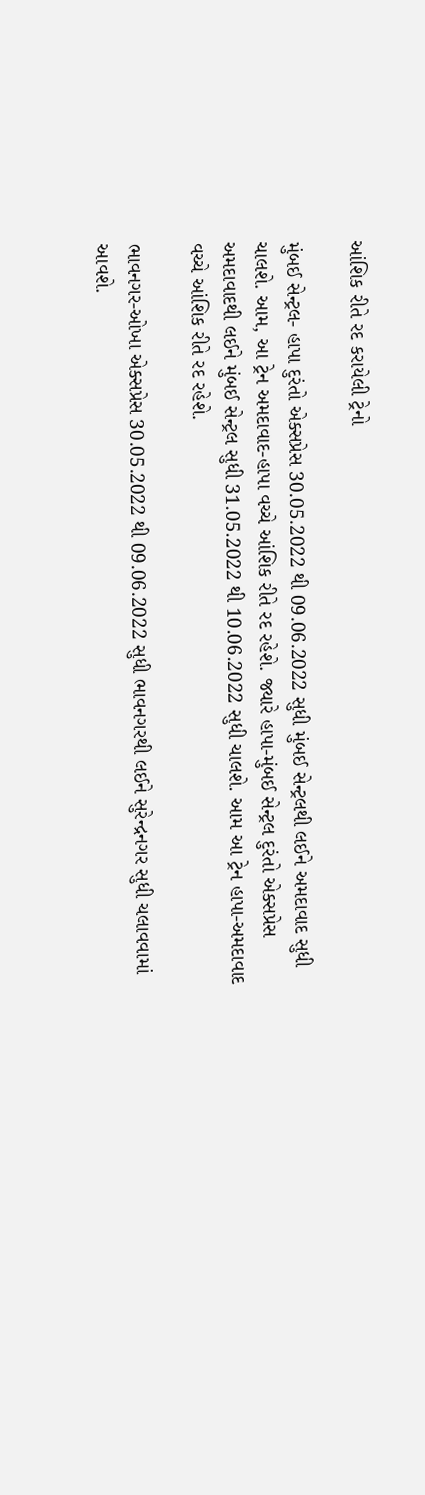આંશિક રીતે રદ કરાયેલી ટ્રેનો

મુંબઈ સેન્ટ્રલ- હાપા દુરંતો એક્સપ્રેસ 30.05.2022 થી 09.06.2022 સુધી મુંબઈ સેન્ટ્રલથી લઈને અમદાવાદ સુધી ચાલશે. આમ, આ ટ્રેન અમદાવાદ-હાપા વચ્ચે આંશિક રીતે રદ રહેશે. જ્યારે હાપા-મુંબઈ સેન્ટ્રલ દુરંતો એક્સપ્રેસ અમદાવાદથી લઈને મુંબઈ સેન્ટ્રલ સુધી 31.05.2022 થી 10.06.2022 સુધી ચાલશે. આમ આ ટ્રેન હાપા-અમદાવાદ વચ્ચે આંશિક રીતે રદ રહેશે.

ભાવનગર-ઓખા એક્સપ્રેસ 30.05.2022 થી 09.06.2022 સુધી ભાવનગરથી લઈને સુરેન્દ્રનગર સુધી ચલાવવામાં આવશે.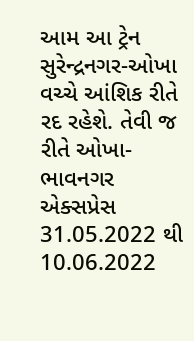આમ આ ટ્રેન સુરેન્દ્રનગર-ઓખા વચ્ચે આંશિક રીતે રદ રહેશે. તેવી જ રીતે ઓખા-ભાવનગર એક્સપ્રેસ 31.05.2022 થી 10.06.2022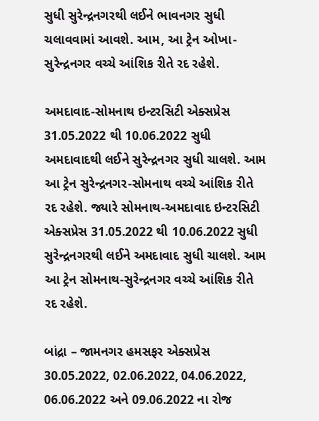સુધી સુરેન્દ્રનગરથી લઈને ભાવનગર સુધી ચલાવવામાં આવશે. આમ, આ ટ્રેન ઓખા-સુરેન્દ્રનગર વચ્ચે આંશિક રીતે રદ રહેશે.

અમદાવાદ-સોમનાથ ઇન્ટરસિટી એક્સપ્રેસ 31.05.2022 થી 10.06.2022 સુધી અમદાવાદથી લઈને સુરેન્દ્રનગર સુધી ચાલશે. આમ આ ટ્રેન સુરેન્દ્રનગર-સોમનાથ વચ્ચે આંશિક રીતે રદ રહેશે. જ્યારે સોમનાથ-અમદાવાદ ઇન્ટરસિટી એક્સપ્રેસ 31.05.2022 થી 10.06.2022 સુધી સુરેન્દ્રનગરથી લઈને અમદાવાદ સુધી ચાલશે. આમ આ ટ્રેન સોમનાથ-સુરેન્દ્રનગર વચ્ચે આંશિક રીતે રદ રહેશે.

બાંદ્રા – જામનગર હમસફર એક્સપ્રેસ 30.05.2022, 02.06.2022, 04.06.2022, 06.06.2022 અને 09.06.2022 ના રોજ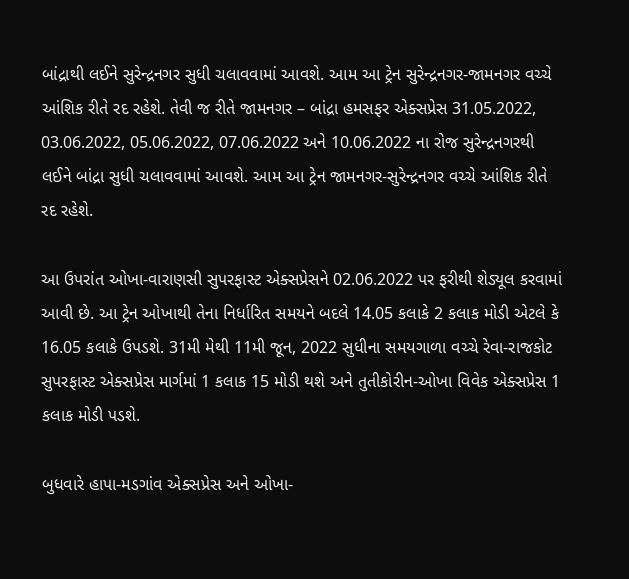બાંદ્રાથી લઈને સુરેન્દ્રનગર સુધી ચલાવવામાં આવશે. આમ આ ટ્રેન સુરેન્દ્રનગર-જામનગર વચ્ચે આંશિક રીતે રદ રહેશે. તેવી જ રીતે જામનગર – બાંદ્રા હમસફર એક્સપ્રેસ 31.05.2022, 03.06.2022, 05.06.2022, 07.06.2022 અને 10.06.2022 ના રોજ સુરેન્દ્રનગરથી લઈને બાંદ્રા સુધી ચલાવવામાં આવશે. આમ આ ટ્રેન જામનગર-સુરેન્દ્રનગર વચ્ચે આંશિક રીતે રદ રહેશે.

આ ઉપરાંત ઓખા-વારાણસી સુપરફાસ્ટ એક્સપ્રેસને 02.06.2022 પર ફરીથી શેડ્યૂલ કરવામાં આવી છે. આ ટ્રેન ઓખાથી તેના નિર્ધારિત સમયને બદલે 14.05 કલાકે 2 કલાક મોડી એટલે કે 16.05 કલાકે ઉપડશે. 31મી મેથી 11મી જૂન, 2022 સુધીના સમયગાળા વચ્ચે રેવા-રાજકોટ સુપરફાસ્ટ એક્સપ્રેસ માર્ગમાં 1 કલાક 15 મોડી થશે અને તુતીકોરીન-ઓખા વિવેક એક્સપ્રેસ 1 કલાક મોડી પડશે.

બુધવારે હાપા-મડગાંવ એક્સપ્રેસ અને ઓખા-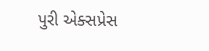પુરી એક્સપ્રેસ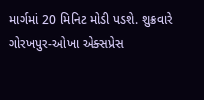માર્ગમાં 20 મિનિટ મોડી પડશે. શુક્રવારે ગોરખપુર-ઓખા એક્સપ્રેસ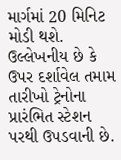માર્ગમાં 20 મિનિટ મોડી થશે. ઉલ્લેખનીય છે કે ઉપર દર્શાવેલ તમામ તારીખો ટ્રેનોના પ્રારંભિત સ્ટેશન પરથી ઉપડવાની છે.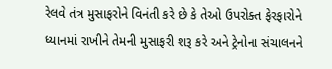રેલવે તંત્ર મુસાફરોને વિનંતી કરે છે કે તેઓ ઉપરોક્ત ફેરફારોને ધ્યાનમાં રાખીને તેમની મુસાફરી શરૂ કરે અને ટ્રેનોના સંચાલનને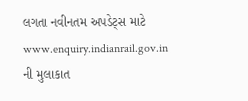લગતા નવીનતમ અપડેટ્સ માટે www.enquiry.indianrail.gov.in ની મુલાકાત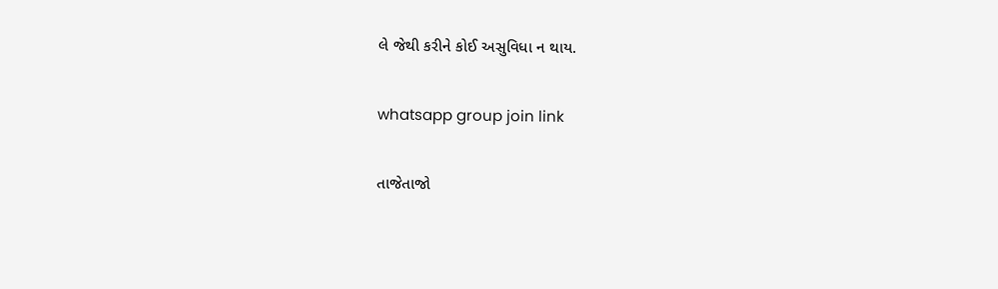લે જેથી કરીને કોઈ અસુવિધા ન થાય.

whatsapp group join link

તાજેતાજો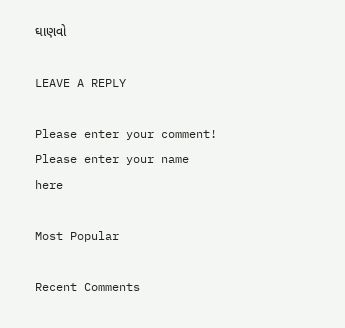ઘાણવો

LEAVE A REPLY

Please enter your comment!
Please enter your name here

Most Popular

Recent Comments